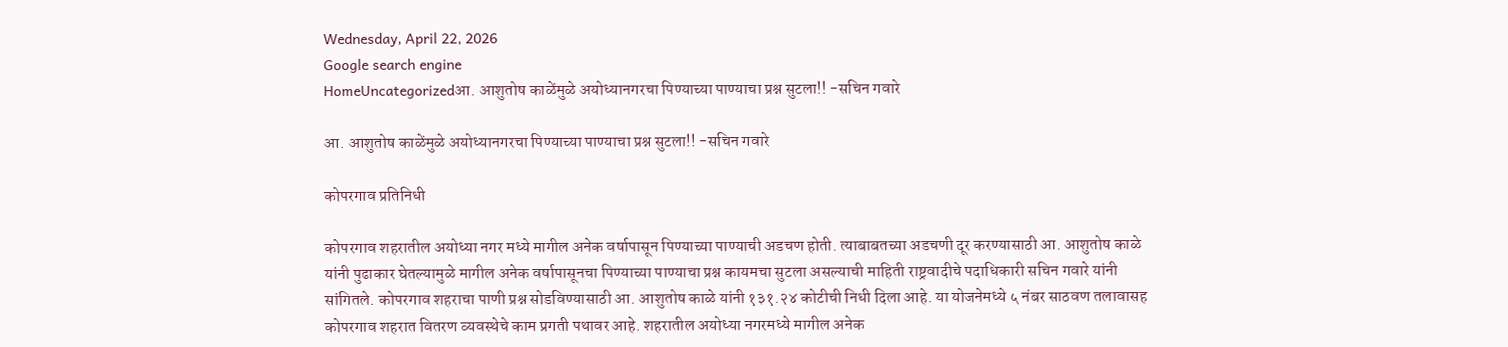Wednesday, April 22, 2026
Google search engine
HomeUncategorizedआ. आशुतोष काळेंमुळे अयोध्यानगरचा पिण्याच्या पाण्याचा प्रश्न सुटला!! -सचिन गवारे

आ. आशुतोष काळेंमुळे अयोध्यानगरचा पिण्याच्या पाण्याचा प्रश्न सुटला!! -सचिन गवारे

कोपरगाव प्रतिनिधी

कोपरगाव शहरातील अयोध्या नगर मध्ये मागील अनेक वर्षापासून पिण्याच्या पाण्याची अडचण होती. त्याबाबतच्या अडचणी दूर करण्यासाठी आ. आशुतोष काळे यांनी पुढाकार घेतल्यामुळे मागील अनेक वर्षापासूनचा पिण्याच्या पाण्याचा प्रश्न कायमचा सुटला असल्याची माहिती राष्ट्रवादीचे पदाधिकारी सचिन गवारे यांनी सांगितले. कोपरगाव शहराचा पाणी प्रश्न सोडविण्यासाठी आ. आशुतोष काळे यांनी १३१.२४ कोटीची निधी दिला आहे. या योजनेमध्ये ५ नंबर साठवण तलावासह कोपरगाव शहरात वितरण व्यवस्थेचे काम प्रगती पथावर आहे. शहरातील अयोध्या नगरमध्ये मागील अनेक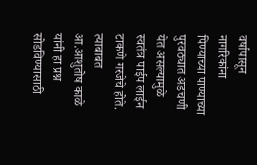वर्षापासून नागरिकांना पिण्याच्या पाण्याच्या पुरवठ्यात अडचणी येत असल्यामुळे स्वतंत्र पाईप लाईन टाकणे गरजेचे होते. त्याबाबत आ.आशुतोष काळे यांनी हा प्रश्न सोडविण्यासाठी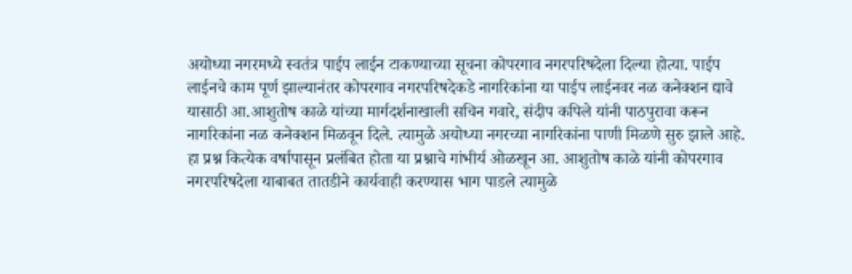अयोध्या नगरमध्ये स्वतंत्र पाईप लाईन टाकण्याच्या सूचना कोपरगाव नगरपरिषदेला दिल्या होत्या. पाईप लाईनचे काम पूर्ण झाल्यानंतर कोपरगाव नगरपरिषदेकडे नागरिकांना या पाईप लाईनवर नळ कनेक्शन द्यावे यासाठी आ.आशुतोष काळे यांच्या मार्गदर्शनाखाली सचिन गवारे, संदीप कपिले यांनी पाठपुरावा करून नागरिकांना नळ कनेक्शन मिळवून दिले. त्यामुळे अयोध्या नगरच्या नागरिकांना पाणी मिळणे सुरु झाले आहे.
हा प्रश्न कित्येक वर्षापासून प्रलंबित होता या प्रश्नाचे गांभीर्य ओळखून आ. आशुतोष काळे यांनी कोपरगाव नगरपरिषदेला याबाबत तातडीने कार्यवाही करण्यास भाग पाडले त्यामुळे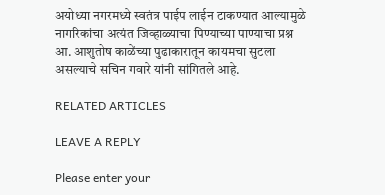अयोध्या नगरमध्ये स्वतंत्र पाईप लाईन टाकण्यात आल्यामुळे नागरिकांचा अत्यंत जिव्हाळ्याचा पिण्याच्या पाण्याचा प्रश्न आ. आशुतोष काळेंच्या पुढाकारातून कायमचा सुटला असल्याचे सचिन गवारे यांनी सांगितले आहे.

RELATED ARTICLES

LEAVE A REPLY

Please enter your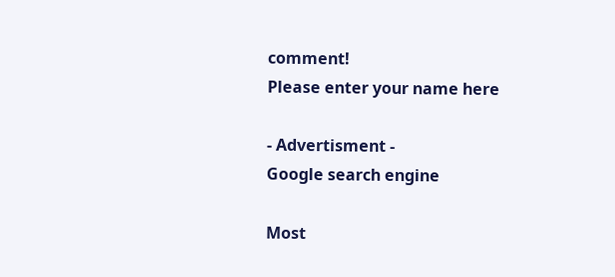comment!
Please enter your name here

- Advertisment -
Google search engine

Most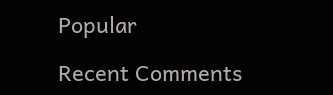Popular

Recent Comments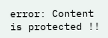error: Content is protected !!